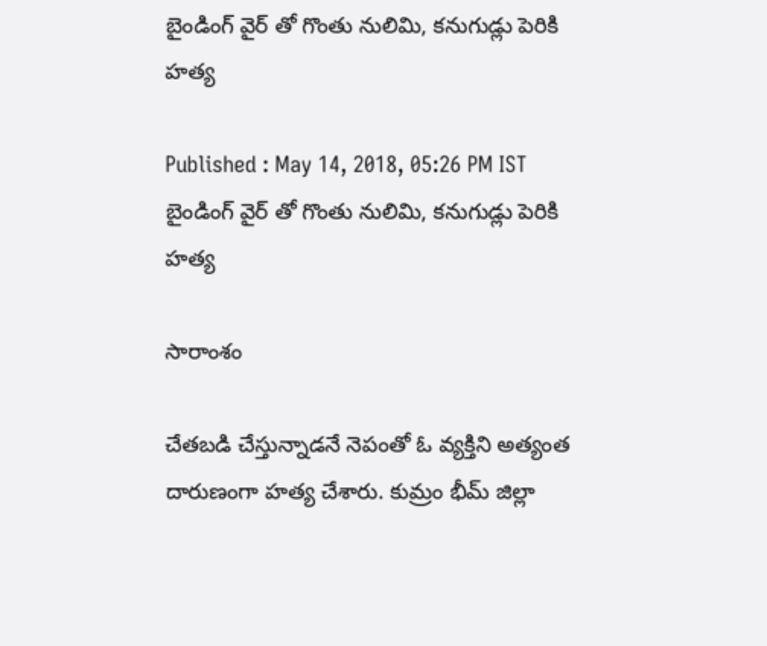బైండింగ్ వైర్ తో గొంతు నులిమి, కనుగుడ్లు పెరికి హత్య

Published : May 14, 2018, 05:26 PM IST
బైండింగ్ వైర్ తో గొంతు నులిమి, కనుగుడ్లు పెరికి హత్య

సారాంశం

చేతబడి చేస్తున్నాడనే నెపంతో ఓ వ్యక్తిని అత్యంత దారుణంగా హత్య చేశారు. కుమ్రం భీమ్ జిల్లా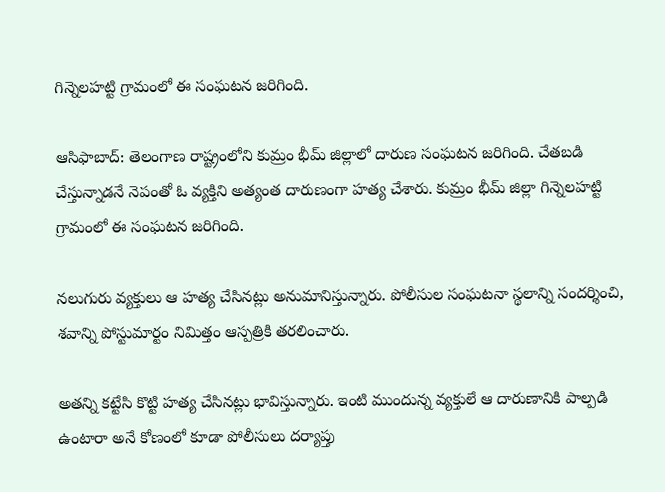గిన్నెలహట్టి గ్రామంలో ఈ సంఘటన జరిగింది.

ఆసిఫాబాద్: తెలంగాణ రాష్ట్రంలోని కుమ్రం భీమ్ జిల్లాలో దారుణ సంఘటన జరిగింది. చేతబడి చేస్తున్నాడనే నెపంతో ఓ వ్యక్తిని అత్యంత దారుణంగా హత్య చేశారు. కుమ్రం భీమ్ జిల్లా గిన్నెలహట్టి గ్రామంలో ఈ సంఘటన జరిగింది.

నలుగురు వ్యక్తులు ఆ హత్య చేసినట్లు అనుమానిస్తున్నారు. పోలీసుల సంఘటనా స్థలాన్ని సందర్శించి, శవాన్ని పోస్టుమార్టం నిమిత్తం ఆస్పత్రికి తరలించారు.

అతన్ని కట్టేసి కొట్టి హత్య చేసినట్లు భావిస్తున్నారు. ఇంటి ముందున్న వ్యక్తులే ఆ దారుణానికి పాల్పడి ఉంటారా అనే కోణంలో కూడా పోలీసులు దర్యాప్తు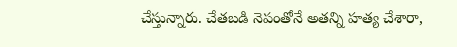చేస్తున్నారు. చేతబడి నెపంతోనే అతన్ని హత్య చేశారా,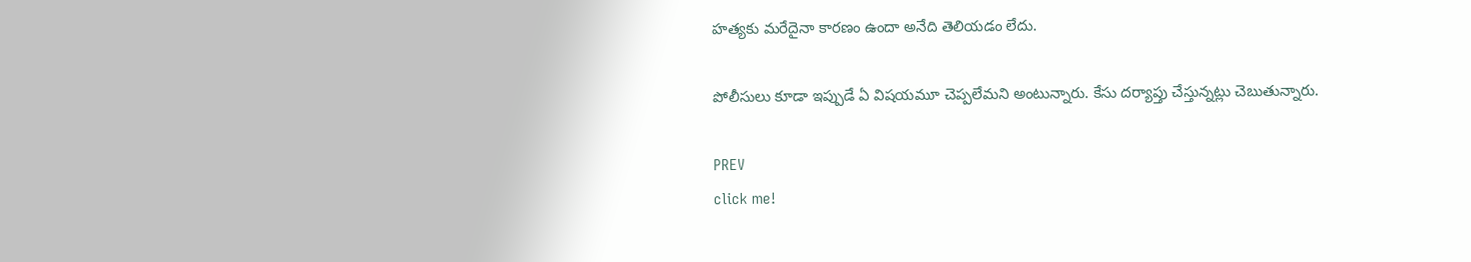హత్యకు మరేదైనా కారణం ఉందా అనేది తెలియడం లేదు.

పోలీసులు కూడా ఇప్పుడే ఏ విషయమూ చెప్పలేమని అంటున్నారు. కేసు దర్యాప్తు చేస్తున్నట్లు చెబుతున్నారు.

PREV
click me!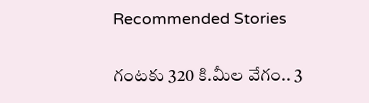Recommended Stories

గంట‌కు 320 కి.మీల వేగం.. 3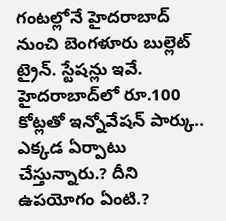గంట‌ల్లోనే హైద‌రాబాద్ నుంచి బెంగ‌ళూరు బుల్లెట్ ట్రైన్‌. స్టేష‌న్లు ఇవే.
హైదరాబాద్‌లో రూ.100 కోట్లతో ఇన్నోవేషన్‌ పార్కు.. ఎక్కడ ఏర్పాటు చేస్తున్నారు.? దీని ఉపయోగం ఏంటి.?